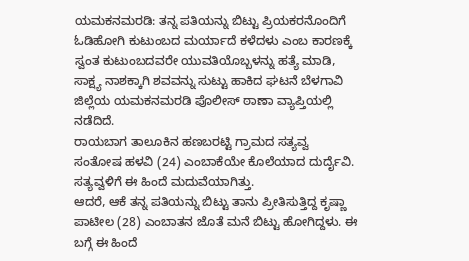ಯಮಕನಮರಡಿ: ತನ್ನ ಪತಿಯನ್ನು ಬಿಟ್ಟು ಪ್ರಿಯಕರನೊಂದಿಗೆ ಓಡಿಹೋಗಿ ಕುಟುಂಬದ ಮರ್ಯಾದೆ ಕಳೆದಳು ಎಂಬ ಕಾರಣಕ್ಕೆ ಸ್ವಂತ ಕುಟುಂಬದವರೇ ಯುವತಿಯೊಬ್ಬಳನ್ನು ಹತ್ಯೆ ಮಾಡಿ, ಸಾಕ್ಷ್ಯ ನಾಶಕ್ಕಾಗಿ ಶವವನ್ನು ಸುಟ್ಟು ಹಾಕಿದ ಘಟನೆ ಬೆಳಗಾವಿ ಜಿಲ್ಲೆಯ ಯಮಕನಮರಡಿ ಪೊಲೀಸ್ ಠಾಣಾ ವ್ಯಾಪ್ತಿಯಲ್ಲಿ ನಡೆದಿದೆ.
ರಾಯಬಾಗ ತಾಲೂಕಿನ ಹಣಬರಟ್ಟಿ ಗ್ರಾಮದ ಸತ್ಯವ್ವ ಸಂತೋಷ ಹಳವಿ (24) ಎಂಬಾಕೆಯೇ ಕೊಲೆಯಾದ ದುರ್ದೈವಿ. ಸತ್ಯವ್ವಳಿಗೆ ಈ ಹಿಂದೆ ಮದುವೆಯಾಗಿತ್ತು.
ಆದರೆ, ಆಕೆ ತನ್ನ ಪತಿಯನ್ನು ಬಿಟ್ಟು ತಾನು ಪ್ರೀತಿಸುತ್ತಿದ್ದ ಕೃಷ್ಣಾ ಪಾಟೀಲ (28) ಎಂಬಾತನ ಜೊತೆ ಮನೆ ಬಿಟ್ಟು ಹೋಗಿದ್ದಳು. ಈ ಬಗ್ಗೆ ಈ ಹಿಂದೆ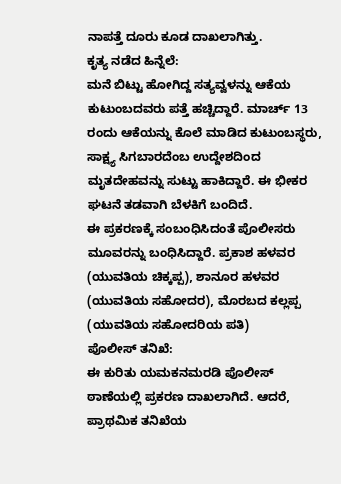ನಾಪತ್ತೆ ದೂರು ಕೂಡ ದಾಖಲಾಗಿತ್ತು.
ಕೃತ್ಯ ನಡೆದ ಹಿನ್ನೆಲೆ:
ಮನೆ ಬಿಟ್ಟು ಹೋಗಿದ್ದ ಸತ್ಯವ್ವಳನ್ನು ಆಕೆಯ ಕುಟುಂಬದವರು ಪತ್ತೆ ಹಚ್ಚಿದ್ದಾರೆ. ಮಾರ್ಚ್ 13 ರಂದು ಆಕೆಯನ್ನು ಕೊಲೆ ಮಾಡಿದ ಕುಟುಂಬಸ್ಥರು, ಸಾಕ್ಷ್ಯ ಸಿಗಬಾರದೆಂಬ ಉದ್ದೇಶದಿಂದ ಮೃತದೇಹವನ್ನು ಸುಟ್ಟು ಹಾಕಿದ್ದಾರೆ. ಈ ಭೀಕರ ಘಟನೆ ತಡವಾಗಿ ಬೆಳಕಿಗೆ ಬಂದಿದೆ.
ಈ ಪ್ರಕರಣಕ್ಕೆ ಸಂಬಂಧಿಸಿದಂತೆ ಪೊಲೀಸರು ಮೂವರನ್ನು ಬಂಧಿಸಿದ್ದಾರೆ. ಪ್ರಕಾಶ ಹಳವರ (ಯುವತಿಯ ಚಿಕ್ಕಪ್ಪ), ಶಾನೂರ ಹಳವರ (ಯುವತಿಯ ಸಹೋದರ), ಮೊರಬದ ಕಲ್ಲಪ್ಪ (ಯುವತಿಯ ಸಹೋದರಿಯ ಪತಿ)
ಪೊಲೀಸ್ ತನಿಖೆ:
ಈ ಕುರಿತು ಯಮಕನಮರಡಿ ಪೊಲೀಸ್ ಠಾಣೆಯಲ್ಲಿ ಪ್ರಕರಣ ದಾಖಲಾಗಿದೆ. ಆದರೆ, ಪ್ರಾಥಮಿಕ ತನಿಖೆಯ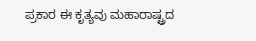ಪ್ರಕಾರ ಈ ಕೃತ್ಯವು ಮಹಾರಾಷ್ಟ್ರದ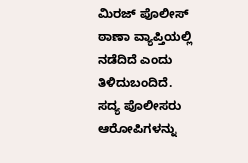ಮಿರಜ್ ಪೊಲೀಸ್ ಠಾಣಾ ವ್ಯಾಪ್ತಿಯಲ್ಲಿ ನಡೆದಿದೆ ಎಂದು ತಿಳಿದುಬಂದಿದೆ. ಸದ್ಯ ಪೊಲೀಸರು ಆರೋಪಿಗಳನ್ನು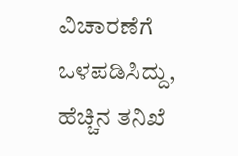ವಿಚಾರಣೆಗೆ ಒಳಪಡಿಸಿದ್ದು, ಹೆಚ್ಚಿನ ತನಿಖೆ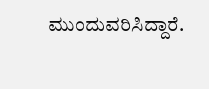ಮುಂದುವರಿಸಿದ್ದಾರೆ.